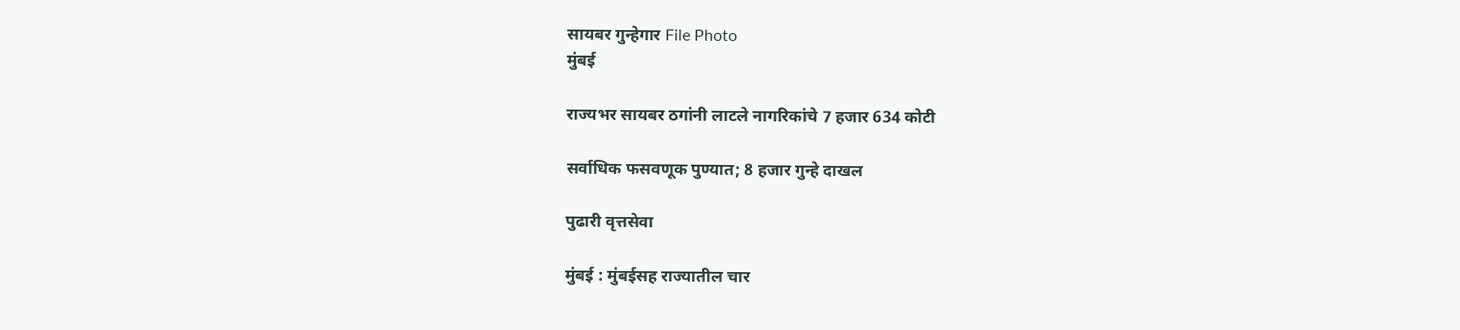सायबर गुन्हेगार File Photo
मुंबई

राज्यभर सायबर ठगांनी लाटले नागरिकांचे 7 हजार 634 कोटी

सर्वाधिक फसवणूक पुण्यात; 8 हजार गुन्हे दाखल

पुढारी वृत्तसेवा

मुंबई : मुंबईसह राज्यातील चार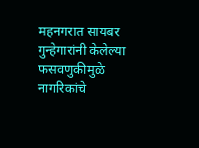महनगरात सायबर गुन्हेगारांनी केलेल्या फसवणुकीमुळे नागरिकांचे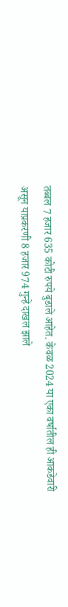तब्बल 7 हजार 635 कोटी रुपये बुडाले आहेत. केवळ 2024 या एका वर्षातील ही आकडेवारी असून याप्रकरणी 8 हजार 974 गुन्हे दाखल झाले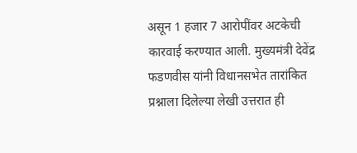असून 1 हजार 7 आरोपींवर अटकेची कारवाई करण्यात आली. मुख्यमंत्री देवेंद्र फडणवीस यांनी विधानसभेत तारांकित प्रश्नाला दिलेल्या लेखी उत्तरात ही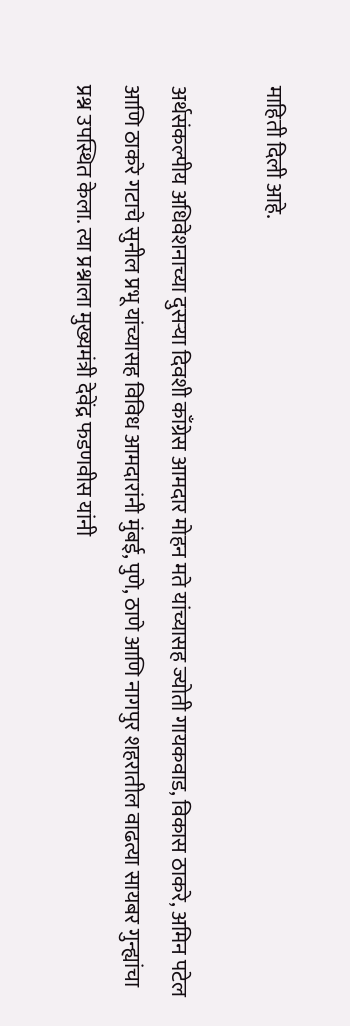माहिती दिली आहे.

अर्थसंकल्पीय अधिवेशनाच्या दुसर्‍या दिवशी काँग्रेस आमदार मोहन मते यांच्यासह ज्योती गायकवाड, विकास ठाकरे, अमिन पटेल आणि ठाकरे गटाचे सुनील प्रभू यांच्यासह विविध आमदारांनी मुंबई, पुणे, ठाणे आणि नागपुर शहरातील वाढत्या सायबर गुन्ह्यांचा प्रश्न उपस्थित केला. त्या प्रश्नाला मुख्यमंत्री देवेंद्र फडणवीस यांनी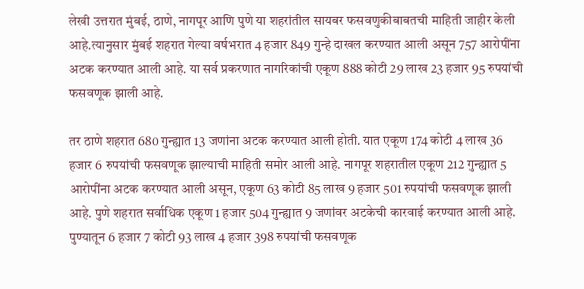लेखी उत्तरात मुंबई, ठाणे, नागपूर आणि पुणे या शहरांतील सायबर फसवणुकीबाबतची माहिती जाहीर केली आहे.त्यानुसार मुंबई शहरात गेल्या वर्षभरात 4 हजार 849 गुन्हे दाखल करण्यात आली असून 757 आरोपींना अटक करण्यात आली आहे. या सर्व प्रकरणात नागरिकांची एकूण 888 कोटी 29 लाख 23 हजार 95 रुपयांची फसवणूक झाली आहे.

तर ठाणे शहरात 680 गुन्ह्यात 13 जणांना अटक करण्यात आली होती. यात एकूण 174 कोटी 4 लाख 36 हजार 6 रुपयांची फसवणूक झाल्याची माहिती समोर आली आहे. नागपूर शहरातील एकूण 212 गुन्ह्यात 5 आरोपींना अटक करण्यात आली असून, एकूण 63 कोटी 85 लाख 9 हजार 501 रुपयांची फसवणूक झाली आहे. पुणे शहरात सर्वाधिक एकूण 1 हजार 504 गुन्ह्यात 9 जणांवर अटकेची कारवाई करण्यात आली आहे. पुण्यातून 6 हजार 7 कोटी 93 लाख 4 हजार 398 रुपयांची फसवणूक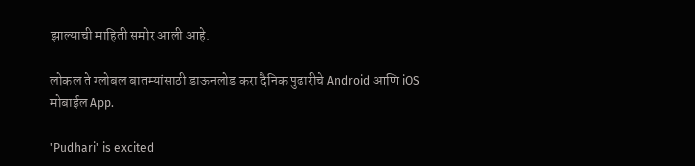झाल्याची माहिती समोर आली आहे.

लोकल ते ग्लोबल बातम्यांसाठी डाऊनलोड करा दैनिक पुढारीचे Android आणि iOS मोबाईल App.

'Pudhari' is excited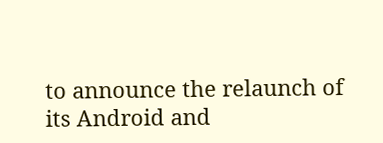to announce the relaunch of its Android and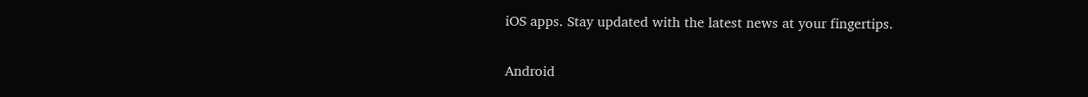iOS apps. Stay updated with the latest news at your fingertips.

Android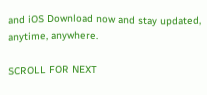and iOS Download now and stay updated, anytime, anywhere.

SCROLL FOR NEXT